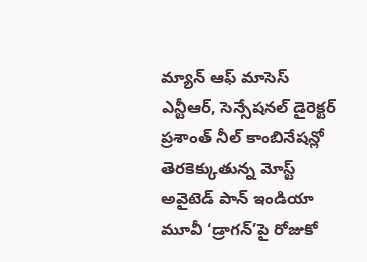మ్యాన్ ఆఫ్ మాసెస్ ఎన్టీఆర్, సెన్సేషనల్ డైరెక్టర్ ప్రశాంత్ నీల్ కాంబినేషన్లో తెరకెక్కుతున్న మోస్ట్ అవైటెడ్ పాన్ ఇండియా మూవీ ‘డ్రాగన్’పై రోజుకో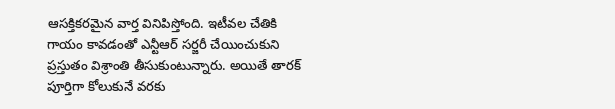ఆసక్తికరమైన వార్త వినిపిస్తోంది. ఇటీవల చేతికి గాయం కావడంతో ఎన్టీఆర్ సర్జరీ చేయించుకుని ప్రస్తుతం విశ్రాంతి తీసుకుంటున్నారు. అయితే తారక్ పూర్తిగా కోలుకునే వరకు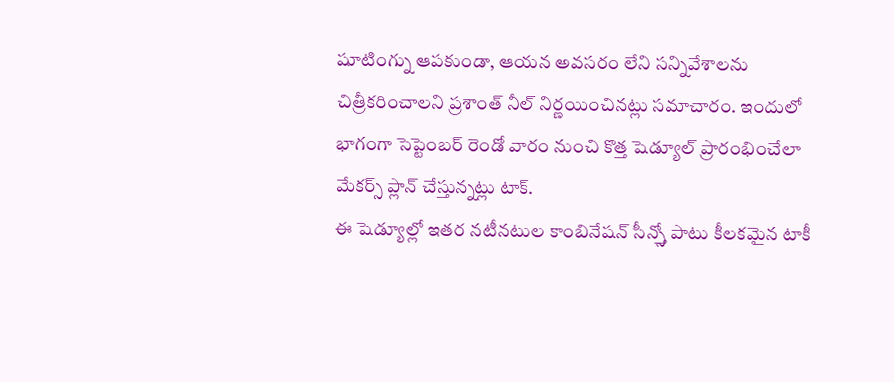షూటింగ్ను ఆపకుండా, ఆయన అవసరం లేని సన్నివేశాలను చిత్రీకరించాలని ప్రశాంత్ నీల్ నిర్ణయించినట్లు సమాచారం. ఇందులో భాగంగా సెప్టెంబర్ రెండో వారం నుంచి కొత్త షెడ్యూల్ ప్రారంభించేలా మేకర్స్ ప్లాన్ చేస్తున్నట్లు టాక్.
ఈ షెడ్యూల్లో ఇతర నటీనటుల కాంబినేషన్ సీన్స్తో పాటు కీలకమైన టాకీ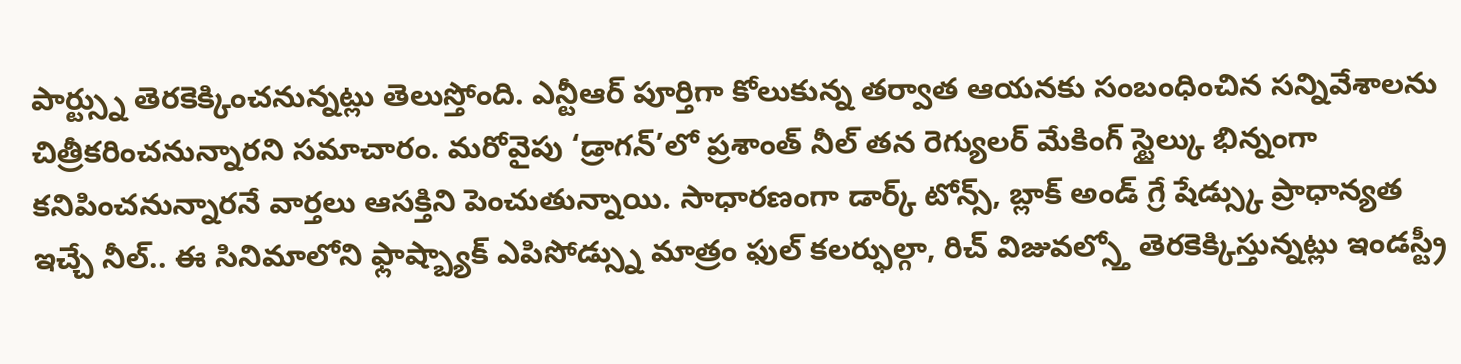పార్ట్స్ను తెరకెక్కించనున్నట్లు తెలుస్తోంది. ఎన్టీఆర్ పూర్తిగా కోలుకున్న తర్వాత ఆయనకు సంబంధించిన సన్నివేశాలను చిత్రీకరించనున్నారని సమాచారం. మరోవైపు ‘డ్రాగన్’లో ప్రశాంత్ నీల్ తన రెగ్యులర్ మేకింగ్ స్టైల్కు భిన్నంగా కనిపించనున్నారనే వార్తలు ఆసక్తిని పెంచుతున్నాయి. సాధారణంగా డార్క్ టోన్స్, బ్లాక్ అండ్ గ్రే షేడ్స్కు ప్రాధాన్యత ఇచ్చే నీల్.. ఈ సినిమాలోని ఫ్లాష్బ్యాక్ ఎపిసోడ్స్ను మాత్రం ఫుల్ కలర్ఫుల్గా, రిచ్ విజువల్స్తో తెరకెక్కిస్తున్నట్లు ఇండస్ట్రీ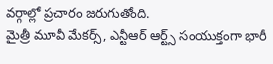వర్గాల్లో ప్రచారం జరుగుతోంది.
మైత్రీ మూవీ మేకర్స్, ఎన్టీఆర్ ఆర్ట్స్ సంయుక్తంగా భారీ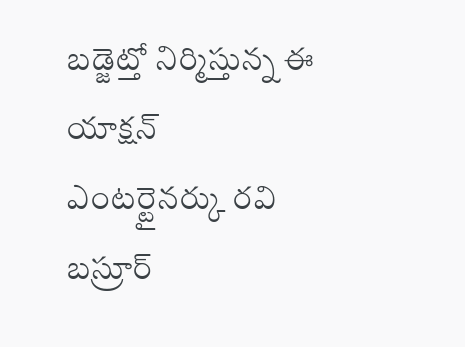బడ్జెట్తో నిర్మిస్తున్న ఈ యాక్షన్ ఎంటర్టైనర్కు రవి బస్రూర్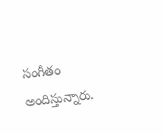సంగీతం అందిస్తున్నారు.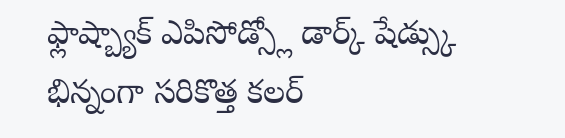ఫ్లాష్బ్యాక్ ఎపిసోడ్స్లో డార్క్ షేడ్స్కు భిన్నంగా సరికొత్త కలర్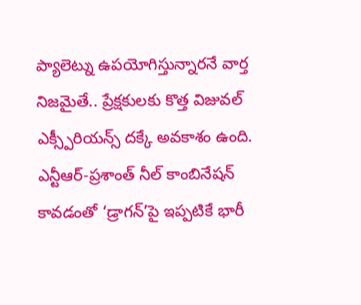ప్యాలెట్ను ఉపయోగిస్తున్నారనే వార్త నిజమైతే.. ప్రేక్షకులకు కొత్త విజువల్ ఎక్స్పీరియన్స్ దక్కే అవకాశం ఉంది. ఎన్టీఆర్-ప్రశాంత్ నీల్ కాంబినేషన్ కావడంతో ‘డ్రాగన్’పై ఇప్పటికే భారీ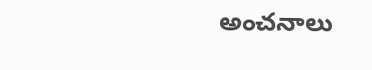అంచనాలు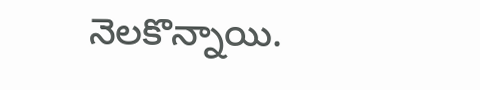నెలకొన్నాయి.